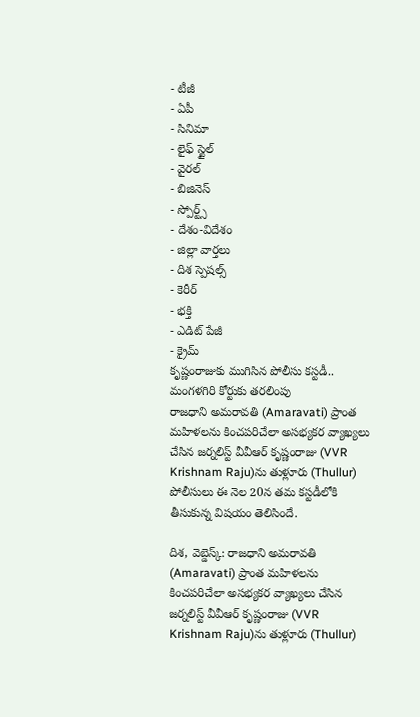- టీజీ
- ఏపీ
- సినిమా
- లైఫ్ స్టైల్
- వైరల్
- బిజినెస్
- స్పోర్ట్స్
- దేశం-విదేశం
- జిల్లా వార్తలు
- దిశ స్పెషల్స్
- కెరీర్
- భక్తి
- ఎడిట్ పేజీ
- క్రైమ్
కృష్ణంరాజుకు ముగిసిన పోలీసు కస్టడీ.. మంగళగిరి కోర్టుకు తరలింపు
రాజధాని అమరావతి (Amaravati) ప్రాంత మహిళలను కించపరిచేలా అసభ్యకర వ్యాఖ్యలు చేసిన జర్నలిస్ట్ వీవీఆర్ కృష్ణంరాజు (VVR Krishnam Raju)ను తుళ్లూరు (Thullur) పోలీసులు ఈ నెల 20న తమ కస్టడీలోకి తీసుకున్న విషయం తెలిసిందే.

దిశ, వెబ్డెస్క్: రాజధాని అమరావతి (Amaravati) ప్రాంత మహిళలను కించపరిచేలా అసభ్యకర వ్యాఖ్యలు చేసిన జర్నలిస్ట్ వీవీఆర్ కృష్ణంరాజు (VVR Krishnam Raju)ను తుళ్లూరు (Thullur)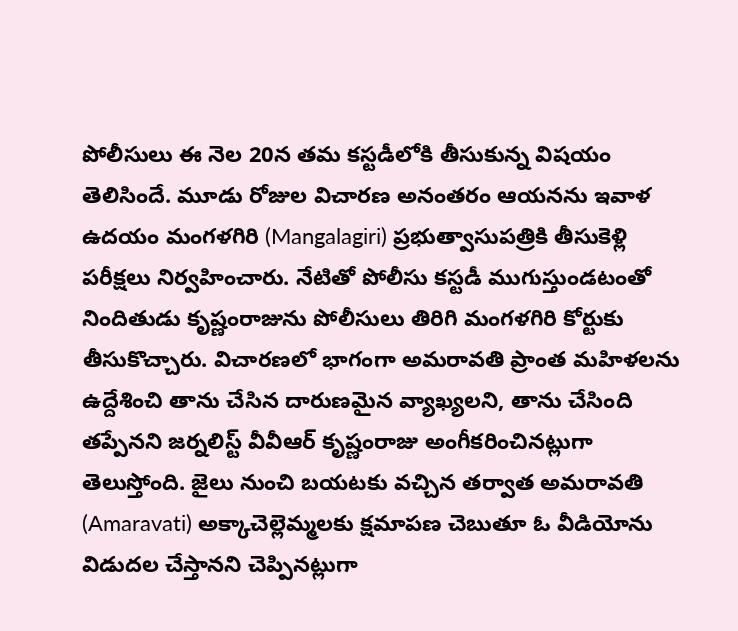పోలీసులు ఈ నెల 20న తమ కస్టడీలోకి తీసుకున్న విషయం తెలిసిందే. మూడు రోజుల విచారణ అనంతరం ఆయనను ఇవాళ ఉదయం మంగళగిరి (Mangalagiri) ప్రభుత్వాసుపత్రికి తీసుకెళ్లి పరీక్షలు నిర్వహించారు. నేటితో పోలీసు కస్టడీ ముగుస్తుండటంతో నిందితుడు కృష్ణంరాజును పోలీసులు తిరిగి మంగళగిరి కోర్టుకు తీసుకొచ్చారు. విచారణలో భాగంగా అమరావతి ప్రాంత మహిళలను ఉద్దేశించి తాను చేసిన దారుణమైన వ్యాఖ్యలని, తాను చేసింది తప్పేనని జర్నలిస్ట్ వీవీఆర్ కృష్ణంరాజు అంగీకరించినట్లుగా తెలుస్తోంది. జైలు నుంచి బయటకు వచ్చిన తర్వాత అమరావతి (Amaravati) అక్కాచెల్లెమ్మలకు క్షమాపణ చెబుతూ ఓ వీడియోను విడుదల చేస్తానని చెప్పినట్లుగా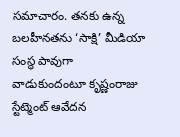సమాచారం. తనకు ఉన్న బలహీనతను ‘సాక్షి’ మీడియా సంస్థ పావుగా వాడుకుందంటూ కృష్ణంరాజు స్టేట్మెంట్ ఆవేదన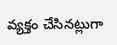వ్యక్తం చేసినట్లుగా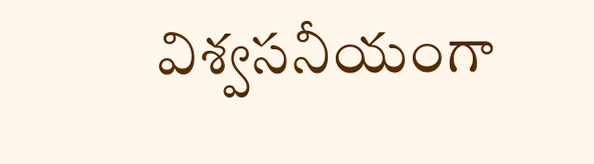విశ్వసనీయంగా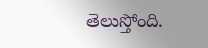తెలుస్తోంది.